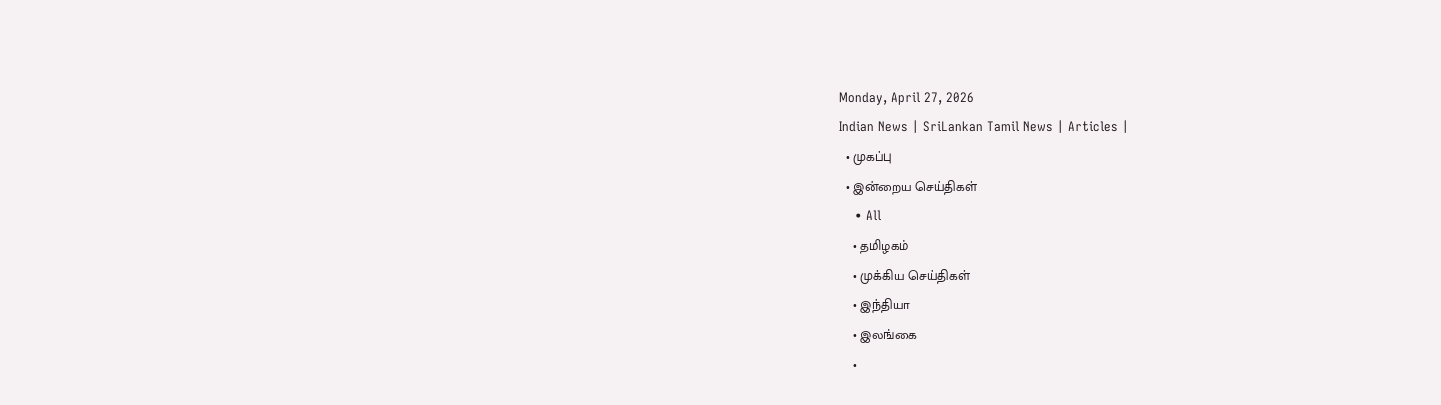Monday, April 27, 2026
Indian News | SriLankan Tamil News | Articles |
  • முகப்பு
  • இன்றைய செய்திகள்
    • All
    • தமிழகம்
    • முக்கிய செய்திகள்
    • இந்தியா
    • இலங்கை
    •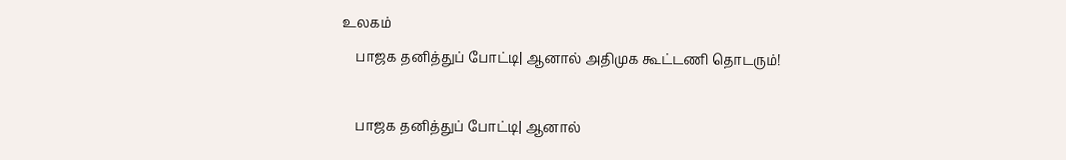உலகம்
    பாஜக தனித்துப் போட்டி| ஆனால் அதிமுக கூட்டணி தொடரும்!

    பாஜக தனித்துப் போட்டி| ஆனால்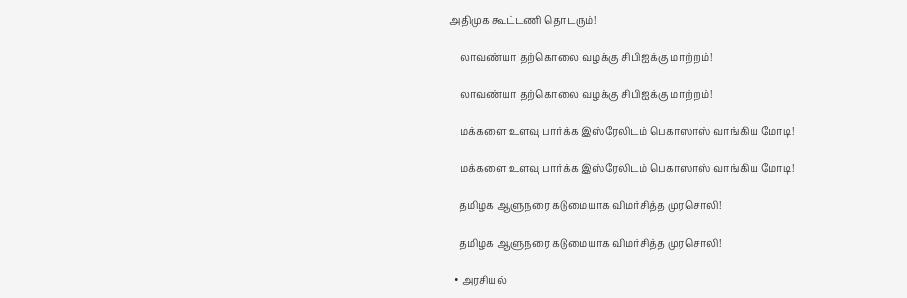அதிமுக கூட்டணி தொடரும்!

    லாவண்யா தற்கொலை வழக்கு சிபிஐக்கு மாற்றம்!

    லாவண்யா தற்கொலை வழக்கு சிபிஐக்கு மாற்றம்!

    மக்களை உளவு பார்க்க இஸ்ரேலிடம் பெகாஸாஸ் வாங்கிய மோடி!

    மக்களை உளவு பார்க்க இஸ்ரேலிடம் பெகாஸாஸ் வாங்கிய மோடி!

    தமிழக ஆளுநரை கடுமையாக விமர்சித்த முரசொலி!

    தமிழக ஆளுநரை கடுமையாக விமர்சித்த முரசொலி!

  • அரசியல்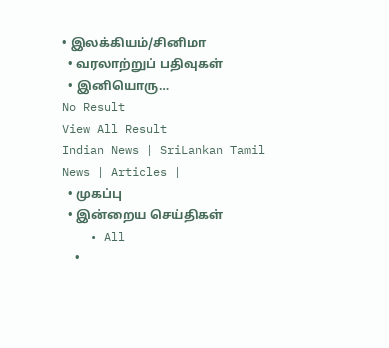• இலக்கியம்/சினிமா
  • வரலாற்றுப் பதிவுகள்
  • இனியொரு…
No Result
View All Result
Indian News | SriLankan Tamil News | Articles |
  • முகப்பு
  • இன்றைய செய்திகள்
    • All
    •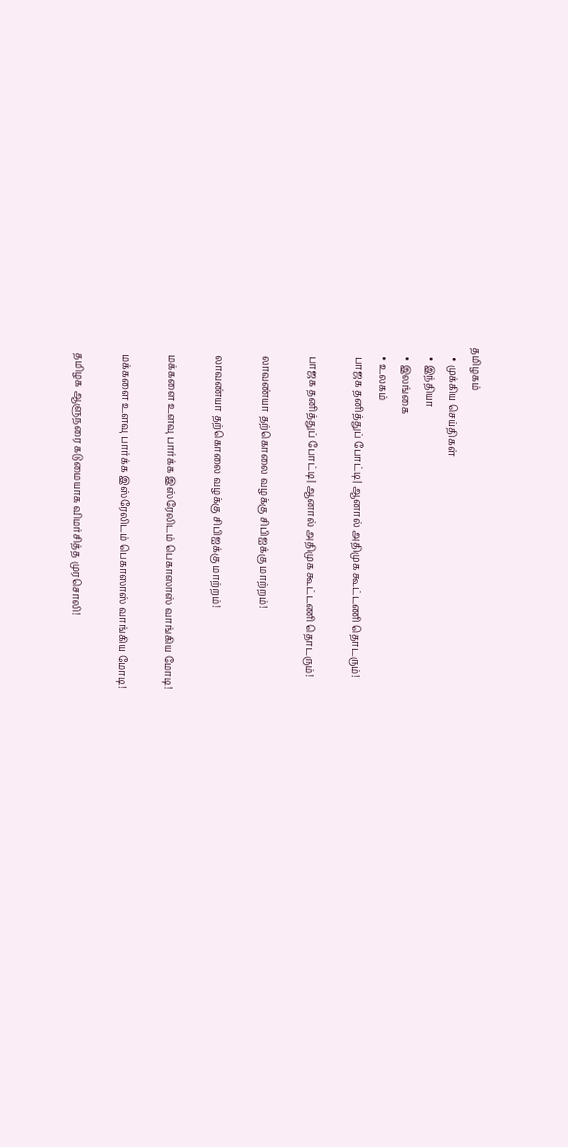தமிழகம்
    • முக்கிய செய்திகள்
    • இந்தியா
    • இலங்கை
    • உலகம்
    பாஜக தனித்துப் போட்டி| ஆனால் அதிமுக கூட்டணி தொடரும்!

    பாஜக தனித்துப் போட்டி| ஆனால் அதிமுக கூட்டணி தொடரும்!

    லாவண்யா தற்கொலை வழக்கு சிபிஐக்கு மாற்றம்!

    லாவண்யா தற்கொலை வழக்கு சிபிஐக்கு மாற்றம்!

    மக்களை உளவு பார்க்க இஸ்ரேலிடம் பெகாஸாஸ் வாங்கிய மோடி!

    மக்களை உளவு பார்க்க இஸ்ரேலிடம் பெகாஸாஸ் வாங்கிய மோடி!

    தமிழக ஆளுநரை கடுமையாக விமர்சித்த முரசொலி!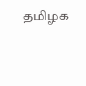தமிழக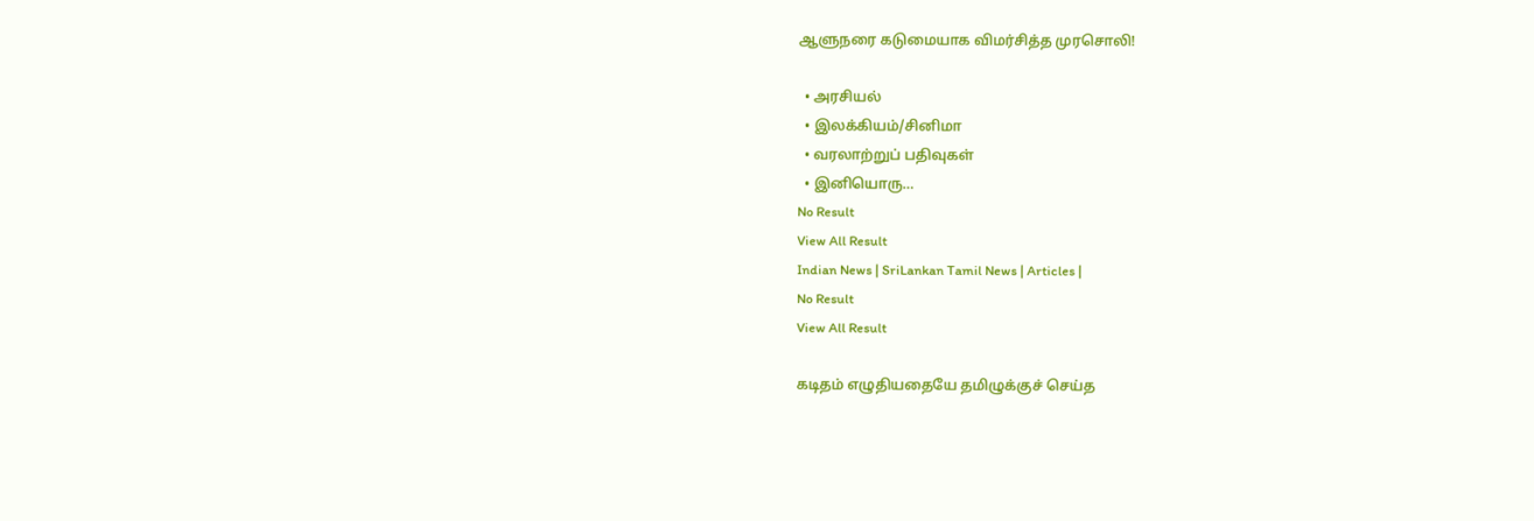ஆளுநரை கடுமையாக விமர்சித்த முரசொலி!

  • அரசியல்
  • இலக்கியம்/சினிமா
  • வரலாற்றுப் பதிவுகள்
  • இனியொரு…
No Result
View All Result
Indian News | SriLankan Tamil News | Articles |
No Result
View All Result

கடிதம் எழுதியதையே தமிழுக்குச் செய்த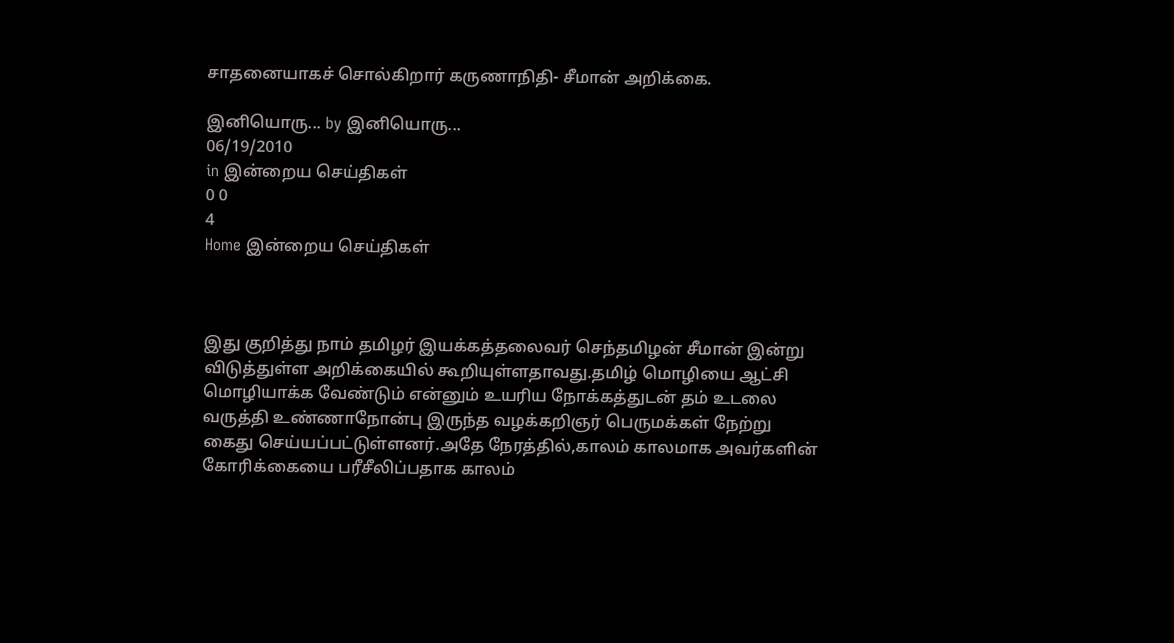சாதனையாகச் சொல்கிறார் கருணாநிதி- சீமான் அறிக்கை.

இனியொரு... by இனியொரு...
06/19/2010
in இன்றைய செய்திகள்
0 0
4
Home இன்றைய செய்திகள்



இது குறித்து நாம் தமிழர் இயக்கத்தலைவர் செந்தமிழன் சீமான் இன்று விடுத்துள்ள அறிக்கையில் கூறியுள்ளதாவது.தமிழ் மொழியை ஆட்சி மொழியாக்க வேண்டும் என்னும் உயரிய நோக்கத்துடன் தம் உடலை வருத்தி உண்ணாநோன்பு இருந்த வழக்கறிஞர் பெருமக்கள் நேற்று கைது செய்யப்பட்டுள்ளனர்.அதே நேரத்தில்,காலம் காலமாக அவர்களின் கோரிக்கையை பரீசீலிப்பதாக காலம்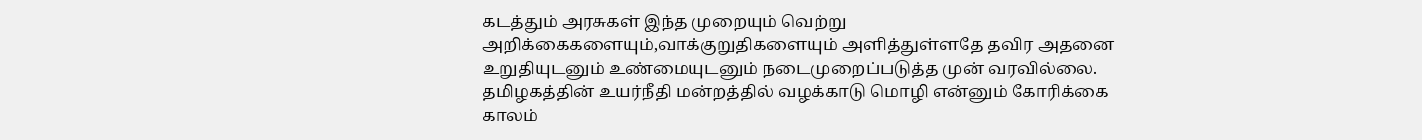கடத்தும் அரசுகள் இந்த முறையும் வெற்று அறிக்கைகளையும்,வாக்குறுதிகளையும் அளித்துள்ளதே தவிர அதனை உறுதியுடனும் உண்மையுடனும் நடைமுறைப்படுத்த முன் வரவில்லை.
தமிழகத்தின் உயர்நீதி மன்றத்தில் வழக்காடு மொழி என்னும் கோரிக்கை காலம்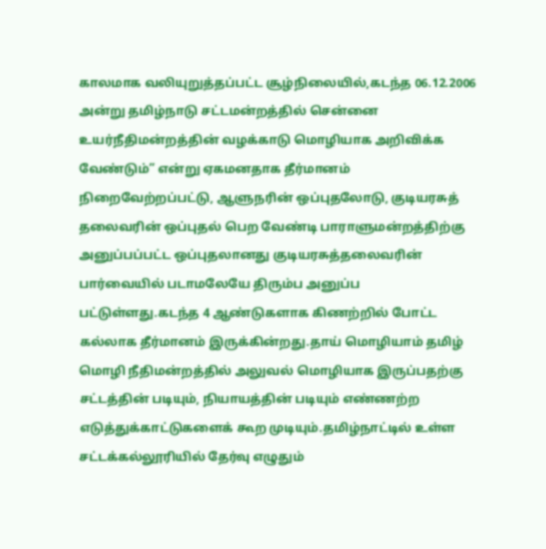காலமாக வலியுறுத்தப்பட்ட சூழ்நிலையில்,கடந்த 06.12.2006 அன்று தமிழ்நாடு சட்டமன்றத்தில் சென்னை உயர்நீதிமன்றத்தின் வழக்காடு மொழியாக அறிவிக்க வேண்டும்” என்று ஏகமனதாக தீர்மானம் நிறைவேற்றப்பட்டு, ஆளுநரின் ஒப்புதலோடு, குடியரசுத் தலைவரின் ஒப்புதல் பெற வேண்டி பாராளுமன்றத்திற்கு அனுப்பப்பட்ட ஒப்புதலானது குடியரசுத்தலைவரின் பார்வையில் படாமலேயே திரும்ப அனுப்ப பட்டுள்ளது.கடந்த 4 ஆண்டுகளாக கிணற்றில் போட்ட கல்லாக தீர்மானம் இருக்கின்றது.தாய் மொழியாம் தமிழ் மொழி நீதிமன்றத்தில் அலுவல் மொழியாக இருப்பதற்கு சட்டத்தின் படியும், நியாயத்தின் படியும் எண்ணற்ற எடுத்துக்காட்டுகளைக் கூற முடியும்.தமிழ்நாட்டில் உள்ள சட்டக்கல்லூரியில் தேர்வு எழுதும்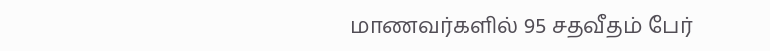மாணவர்களில் 95 சதவீதம் பேர்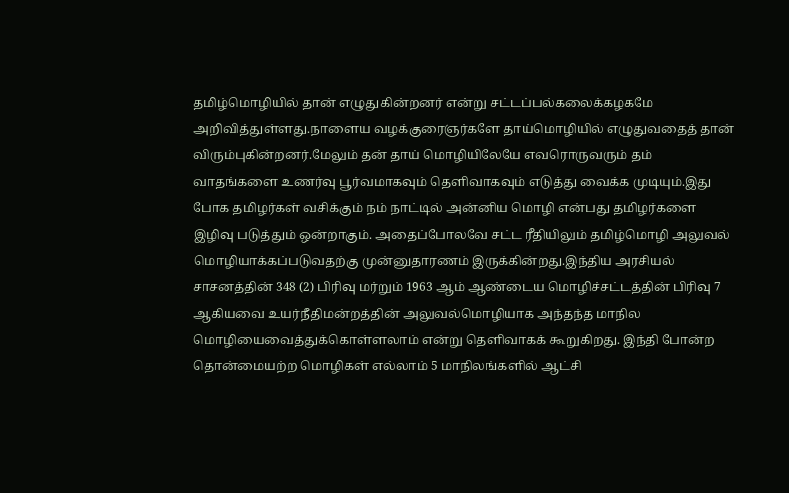தமிழ்மொழியில் தான் எழுதுகின்றனர் என்று சட்டப்பல்கலைக்கழகமே அறிவித்துள்ளது.நாளைய வழக்குரைஞர்களே தாய்மொழியில் எழுதுவதைத் தான் விரும்புகின்றனர்.மேலும் தன் தாய் மொழியிலேயே எவரொருவரும் தம் வாதங்களை உணர்வு பூர்வமாகவும் தெளிவாகவும் எடுத்து வைக்க முடியும்.இது போக தமிழர்கள் வசிக்கும் நம் நாட்டில் அன்னிய மொழி என்பது தமிழர்களை இழிவு படுத்தும் ஒன்றாகும். அதைப்போலவே சட்ட ரீதியிலும் தமிழ்மொழி அலுவல் மொழியாக்கப்படுவதற்கு முன்னுதாரணம் இருக்கின்றது.இந்திய அரசியல் சாசனத்தின் 348 (2) பிரிவு மர்றும் 1963 ஆம் ஆண்டைய மொழிச்சட்டத்தின் பிரிவு 7 ஆகியவை உயர்நீதிமன்றத்தின் அலுவல்மொழியாக அந்தந்த மாநில மொழியைவைத்துக்கொள்ளலாம் என்று தெளிவாகக் கூறுகிறது. இந்தி போன்ற தொன்மையற்ற மொழிகள் எல்லாம் 5 மாநிலங்களில் ஆட்சி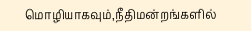மொழியாகவும்,நீதிமன்றங்களில்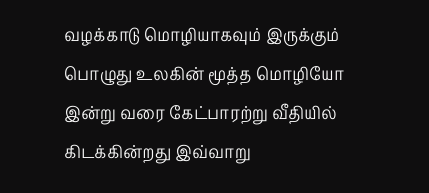வழக்காடு மொழியாகவும் இருக்கும் பொழுது உலகின் மூத்த மொழியோ இன்று வரை கேட்பாரற்று வீதியில் கிடக்கின்றது இவ்வாறு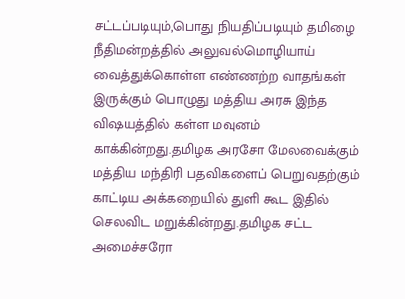சட்டப்படியும்,பொது நியதிப்படியும் தமிழை நீதிமன்றத்தில் அலுவல்மொழியாய் வைத்துக்கொள்ள எண்ணற்ற வாதங்கள் இருக்கும் பொழுது மத்திய அரசு இந்த விஷயத்தில் கள்ள மவுனம் காக்கின்றது.தமிழக அரசோ மேலவைக்கும் மத்திய மந்திரி பதவிகளைப் பெறுவதற்கும் காட்டிய அக்கறையில் துளி கூட இதில் செலவிட மறுக்கின்றது.தமிழக சட்ட அமைச்சரோ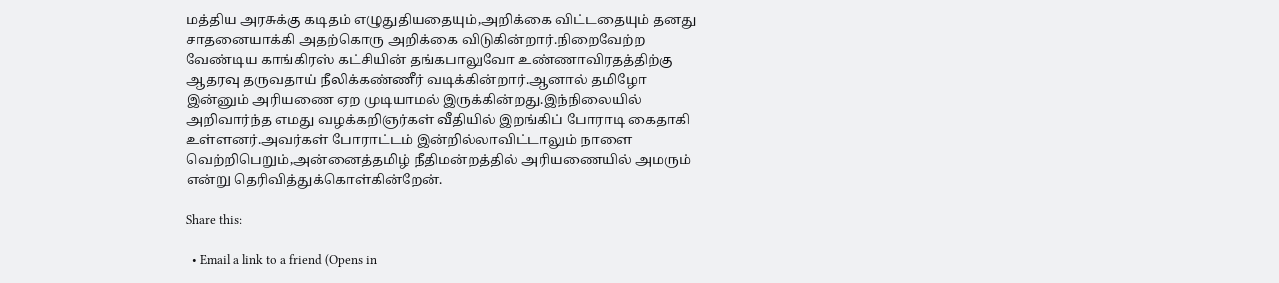மத்திய அரசுக்கு கடிதம் எழுதுதியதையும்,அறிக்கை விட்டதையும் தனது சாதனையாக்கி அதற்கொரு அறிக்கை விடுகின்றார்.நிறைவேற்ற வேண்டிய காங்கிரஸ் கட்சியின் தங்கபாலுவோ உண்ணாவிரதத்திற்கு ஆதரவு தருவதாய் நீலிக்கண்ணீர் வடிக்கின்றார்.ஆனால் தமிழோ இன்னும் அரியணை ஏற முடியாமல் இருக்கின்றது.இந்நிலையில் அறிவார்ந்த எமது வழக்கறிஞர்கள் வீதியில் இறங்கிப் போராடி கைதாகி உள்ளனர்.அவர்கள் போராட்டம் இன்றில்லாவிட்டாலும் நாளை வெற்றிபெறும்,அன்னைத்தமிழ் நீதிமன்றத்தில் அரியணையில் அமரும் என்று தெரிவித்துக்கொள்கின்றேன்.

Share this:

  • Email a link to a friend (Opens in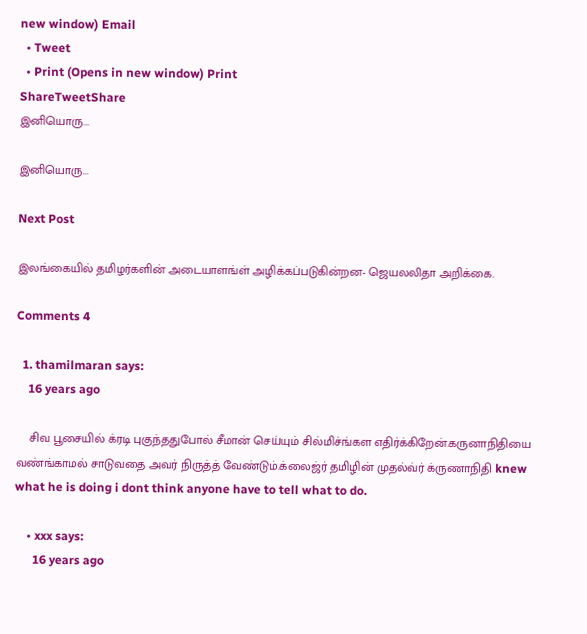new window) Email
  • Tweet
  • Print (Opens in new window) Print
ShareTweetShare
இனியொரு...

இனியொரு...

Next Post

இலங்கையில் தமிழர்களின் அடையாளங்ள் அழிக்கப்படுகின்றன- ஜெயலலிதா அறிக்கை.

Comments 4

  1. thamilmaran says:
    16 years ago

    சிவ பூசையில் க்ரடி புகுந்ததுபோல் சீமான் செய்யும் சில்மிச்ங்கள எதிர்க்கிறேன்.கருனாநிதியை வண்ங்காமல் சாடுவதை அவர் நிருத்த் வேண்டும்.க்லைஜ்ர் தமிழின் முதல்வ்ர் க்ருணாநிதி knew what he is doing i dont think anyone have to tell what to do.

    • xxx says:
      16 years ago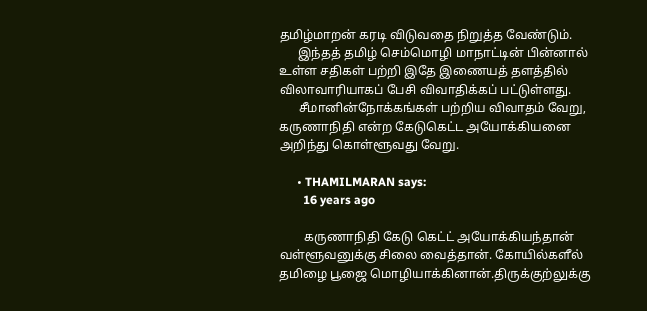தமிழ்மாறன் கரடி விடுவதை நிறுத்த வேண்டும்.
      இந்தத் தமிழ் செம்மொழி மாநாட்டின் பின்னால் உள்ள சதிகள் பற்றி இதே இணையத் தளத்தில் விலாவாரியாகப் பேசி விவாதிக்கப் பட்டுள்ளது.
      சீமானின்நோக்கங்கள் பற்றிய விவாதம் வேறு, கருணாநிதி என்ற கேடுகெட்ட அயோக்கியனை அறிந்து கொள்ளூவது வேறு.

      • THAMILMARAN says:
        16 years ago

        கருணாநிதி கேடு கெட்ட் அயோக்கியந்தான் வள்ளூவனுக்கு சிலை வைத்தான். கோயில்களீல் தமிழை பூஜை மொழியாக்கினான்.திருக்குற்லுக்கு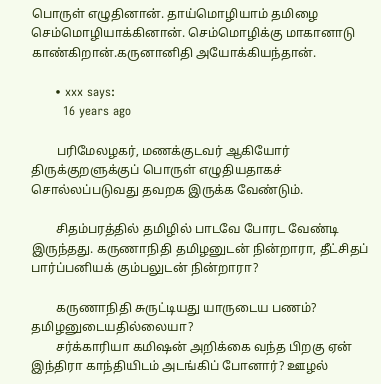பொருள் எழுதினான். தாய்மொழியாம் தமிழை செம்மொழியாக்கினான். செம்மொழிக்கு மாகானாடு காண்கிறான்.கருனானிதி அயோக்கியந்தான்.

      • xxx says:
        16 years ago

        பரிமேலழகர், மணக்குடவர் ஆகியோர் திருக்குறளுக்குப் பொருள் எழுதியதாகச் சொல்லப்படுவது தவறக இருக்க வேண்டும்.

        சிதம்பரத்தில் தமிழில் பாடவே போரட வேண்டி இருந்தது. கருணாநிதி தமிழனுடன் நின்றாரா, தீட்சிதப் பார்ப்பனியக் கும்பலுடன் நின்றாரா?

        கருணாநிதி சுருட்டியது யாருடைய பணம்? தமிழனுடையதில்லையா?
        சர்க்காரியா கமிஷன் அறிக்கை வந்த பிறகு ஏன் இந்திரா காந்தியிடம் அடங்கிப் போனார்? ஊழல்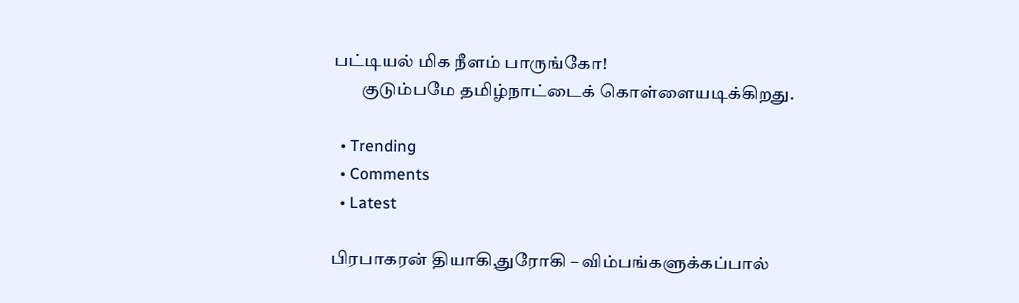பட்டியல் மிக நீளம் பாருங்கோ!
        குடும்பமே தமிழ்நாட்டைக் கொள்ளையடிக்கிறது.

  • Trending
  • Comments
  • Latest

பிரபாகரன் தியாகி,துரோகி – விம்பங்களுக்கப்பால்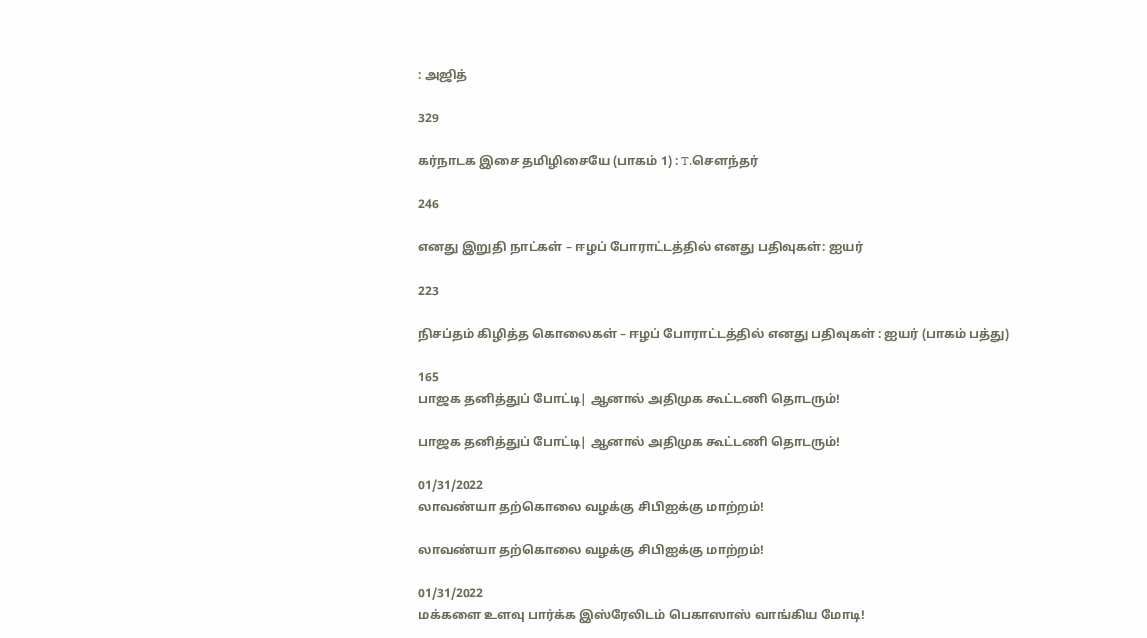: அஜித்

329

கர்நாடக இசை தமிழிசையே (பாகம் 1) : T.செளந்தர்

246

எனது இறுதி நாட்கள் – ஈழப் போராட்டத்தில் எனது பதிவுகள்: ஐயர்

223

நிசப்தம் கிழித்த கொலைகள் – ஈழப் போராட்டத்தில் எனது பதிவுகள் : ஐயர் (பாகம் பத்து)

165
பாஜக தனித்துப் போட்டி| ஆனால் அதிமுக கூட்டணி தொடரும்!

பாஜக தனித்துப் போட்டி| ஆனால் அதிமுக கூட்டணி தொடரும்!

01/31/2022
லாவண்யா தற்கொலை வழக்கு சிபிஐக்கு மாற்றம்!

லாவண்யா தற்கொலை வழக்கு சிபிஐக்கு மாற்றம்!

01/31/2022
மக்களை உளவு பார்க்க இஸ்ரேலிடம் பெகாஸாஸ் வாங்கிய மோடி!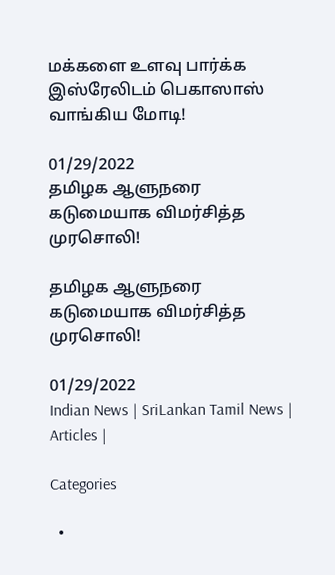மக்களை உளவு பார்க்க இஸ்ரேலிடம் பெகாஸாஸ் வாங்கிய மோடி!

01/29/2022
தமிழக ஆளுநரை கடுமையாக விமர்சித்த முரசொலி!

தமிழக ஆளுநரை கடுமையாக விமர்சித்த முரசொலி!

01/29/2022
Indian News | SriLankan Tamil News | Articles |

Categories

  •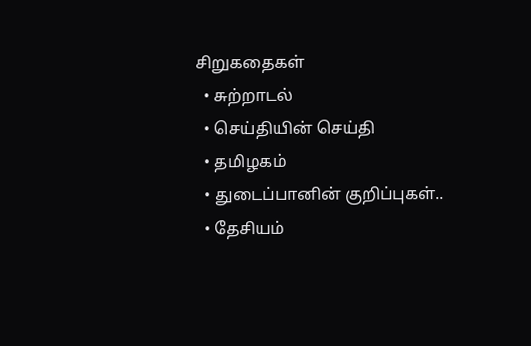சிறுகதைகள்
  • சுற்றாடல்
  • செய்தியின் செய்தி
  • தமிழகம்
  • துடைப்பானின் குறிப்புகள்..
  • தேசியம்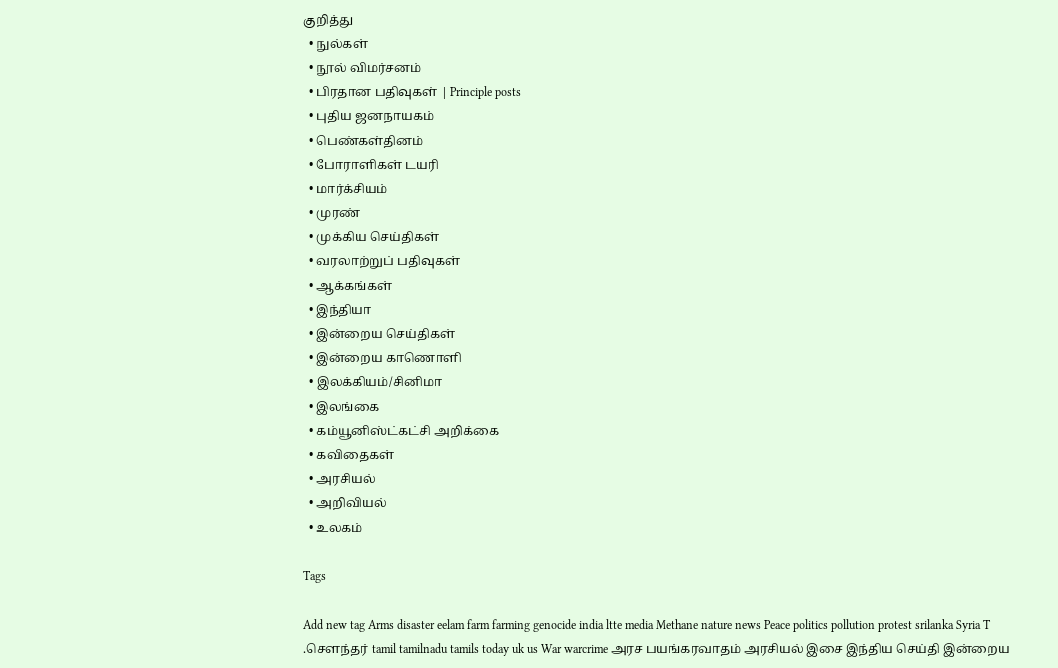குறித்து
  • நுல்கள்
  • நூல் விமர்சனம்
  • பிரதான பதிவுகள் | Principle posts
  • புதிய ஜனநாயகம்
  • பெண்கள்தினம்
  • போராளிகள் டயரி
  • மார்க்சியம்
  • முரண்
  • முக்கிய செய்திகள்
  • வரலாற்றுப் பதிவுகள்
  • ஆக்கங்கள்
  • இந்தியா
  • இன்றைய செய்திகள்
  • இன்றைய காணொளி
  • இலக்கியம்/சினிமா
  • இலங்கை
  • கம்யூனிஸ்ட்கட்சி அறிக்கை
  • கவிதைகள்
  • அரசியல்
  • அறிவியல்
  • உலகம்

Tags

Add new tag Arms disaster eelam farm farming genocide india ltte media Methane nature news Peace politics pollution protest srilanka Syria T .சௌந்தர் tamil tamilnadu tamils today uk us War warcrime அரச பயங்கரவாதம் அரசியல் இசை இந்திய செய்தி இன்றைய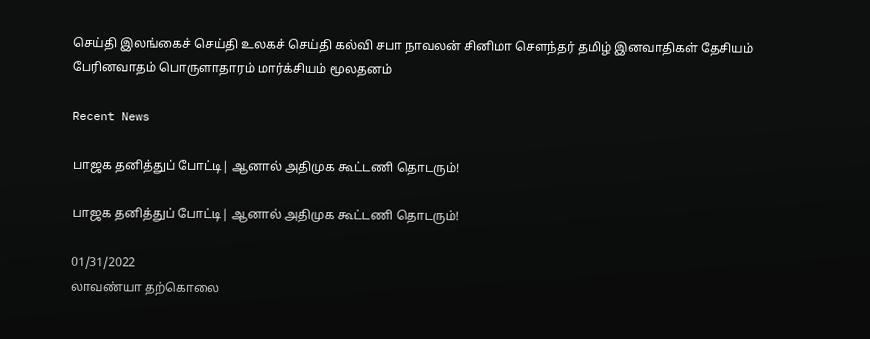செய்தி இலங்கைச் செய்தி உலகச் செய்தி கல்வி சபா நாவலன் சினிமா சௌந்தர் தமிழ் இனவாதிகள் தேசியம் பேரினவாதம் பொருளாதாரம் மார்க்சியம் மூலதனம்

Recent News

பாஜக தனித்துப் போட்டி| ஆனால் அதிமுக கூட்டணி தொடரும்!

பாஜக தனித்துப் போட்டி| ஆனால் அதிமுக கூட்டணி தொடரும்!

01/31/2022
லாவண்யா தற்கொலை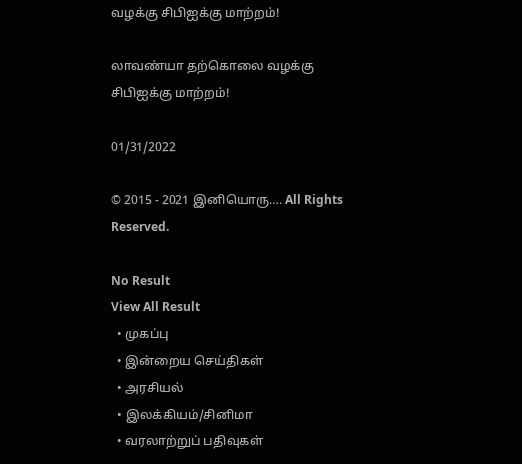வழக்கு சிபிஐக்கு மாற்றம்!

லாவண்யா தற்கொலை வழக்கு சிபிஐக்கு மாற்றம்!

01/31/2022

© 2015 - 2021 இனியொரு…. All Rights Reserved.

No Result
View All Result
  • முகப்பு
  • இன்றைய செய்திகள்
  • அரசியல்
  • இலக்கியம்/சினிமா
  • வரலாற்றுப் பதிவுகள்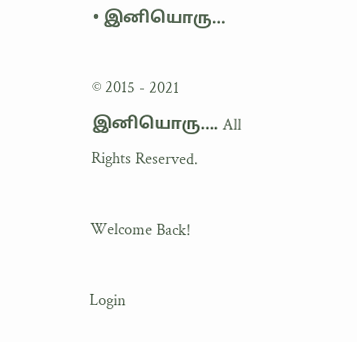• இனியொரு…

© 2015 - 2021 இனியொரு…. All Rights Reserved.

Welcome Back!

Login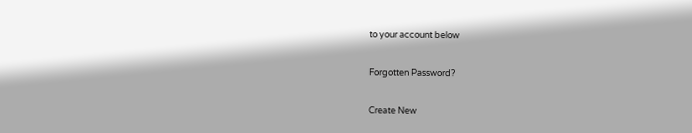to your account below

Forgotten Password?

Create New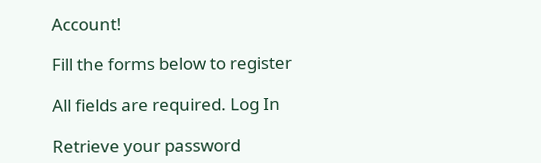Account!

Fill the forms below to register

All fields are required. Log In

Retrieve your password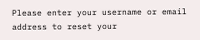Please enter your username or email address to reset your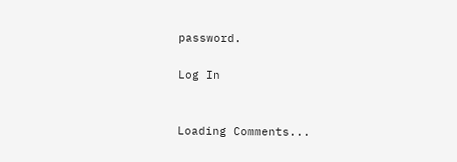password.

Log In


Loading Comments...